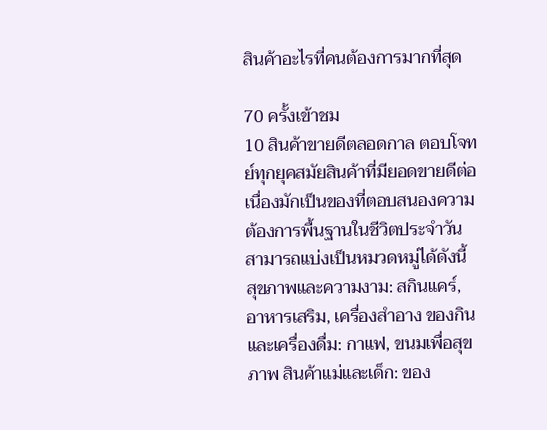สินค้าอะไรที่คนต้องการมากที่สุด

70 ครั้งเข้าชม
10 สินค้าขายดีตลอดกาล ตอบโจทย์ทุกยุคสมัยสินค้าที่มียอดขายดีต่อเนื่องมักเป็นของที่ตอบสนองความต้องการพื้นฐานในชีวิตประจำวัน สามารถแบ่งเป็นหมวดหมู่ได้ดังนี้ สุขภาพและความงาม: สกินแคร์, อาหารเสริม, เครื่องสำอาง ของกินและเครื่องดื่ม: กาแฟ, ขนมเพื่อสุขภาพ สินค้าแม่และเด็ก: ของ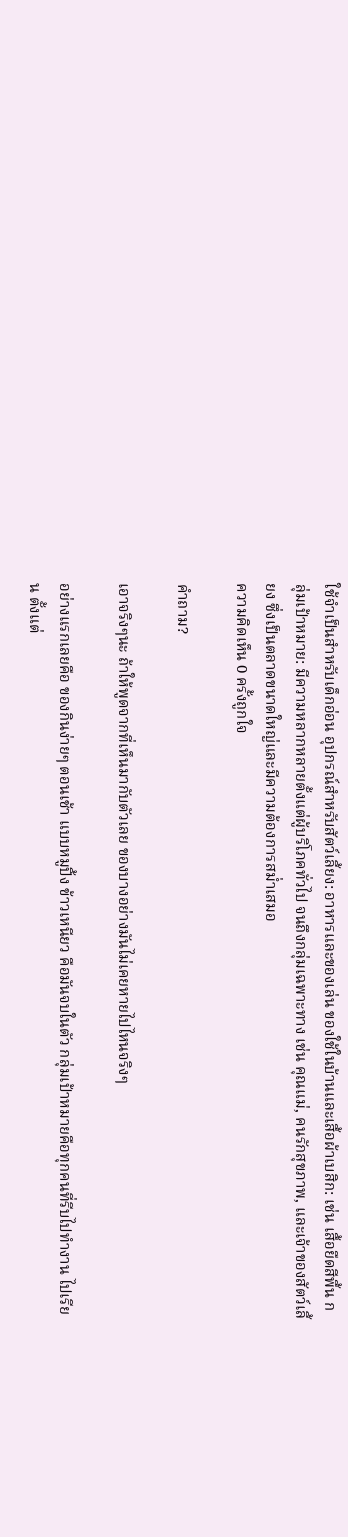ใช้จำเป็นสำหรับเด็กอ่อน อุปกรณ์สำหรับสัตว์เลี้ยง: อาหารและของเล่น ของใช้ในบ้านและเสื้อผ้าเบสิก: เช่น เสื้อยืดสีพื้น กลุ่มเป้าหมาย: มีความหลากหลายตั้งแต่ผู้บริโภคทั่วไป จนถึงกลุ่มเฉพาะทาง เช่น คุณแม่, คนรักสุขภาพ, และเจ้าของสัตว์เลี้ยง ซึ่งเป็นตลาดขนาดใหญ่และมีความต้องการสม่ำเสมอ
ความคิดเห็น 0 ครั้งถูกใจ

คำถาม?

เอาจริงๆนะ ถ้าให้พูดจากที่เห็นมากับตัวเลย ของบางอย่างมันไม่เคยหายไปไหนจริงๆ

อย่างแรกเลยคือ ของกินง่ายๆ ตอนเช้า แบบหมูปิ้ง ข้าวเหนียว คือมันจบในตัว กลุ่มเป้าหมายคือทุกคนที่รีบไปทำงาน ไปเรียน ตั้งแต่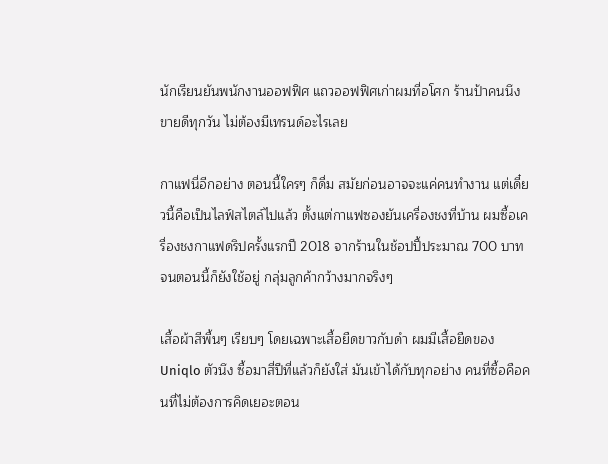นักเรียนยันพนักงานออฟฟิศ แถวออฟฟิศเก่าผมที่อโศก ร้านป้าคนนึงขายดีทุกวัน ไม่ต้องมีเทรนด์อะไรเลย

กาแฟนี่อีกอย่าง ตอนนี้ใครๆ ก็ดื่ม สมัยก่อนอาจจะแค่คนทำงาน แต่เดี๋ยวนี้คือเป็นไลฟ์สไตล์ไปแล้ว ตั้งแต่กาแฟซองยันเครื่องชงที่บ้าน ผมซื้อเครื่องชงกาแฟดริปครั้งแรกปี 2018 จากร้านในช้อปปี้ประมาณ 700 บาท จนตอนนี้ก็ยังใช้อยู่ กลุ่มลูกค้ากว้างมากจริงๆ

เสื้อผ้าสีพื้นๆ เรียบๆ โดยเฉพาะเสื้อยืดขาวกับดำ ผมมีเสื้อยืดของ Uniqlo ตัวนึง ซื้อมาสี่ปีที่แล้วก็ยังใส่ มันเข้าได้กับทุกอย่าง คนที่ซื้อคือคนที่ไม่ต้องการคิดเยอะตอน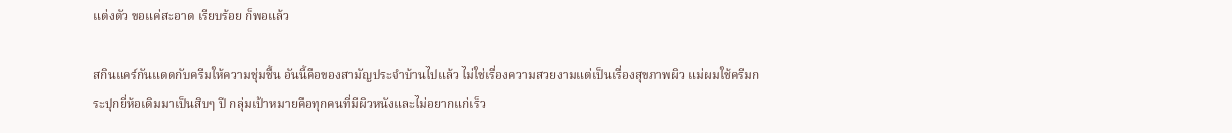แต่งตัว ขอแค่สะอาด เรียบร้อย ก็พอแล้ว

สกินแคร์กันแดดกับครีมให้ความชุ่มชื้น อันนี้คือของสามัญประจำบ้านไปแล้ว ไม่ใช่เรื่องความสวยงามแต่เป็นเรื่องสุขภาพผิว แม่ผมใช้ครีมกระปุกยี่ห้อเดิมมาเป็นสิบๆ ปี กลุ่มเป้าหมายคือทุกคนที่มีผิวหนังและไม่อยากแก่เร็ว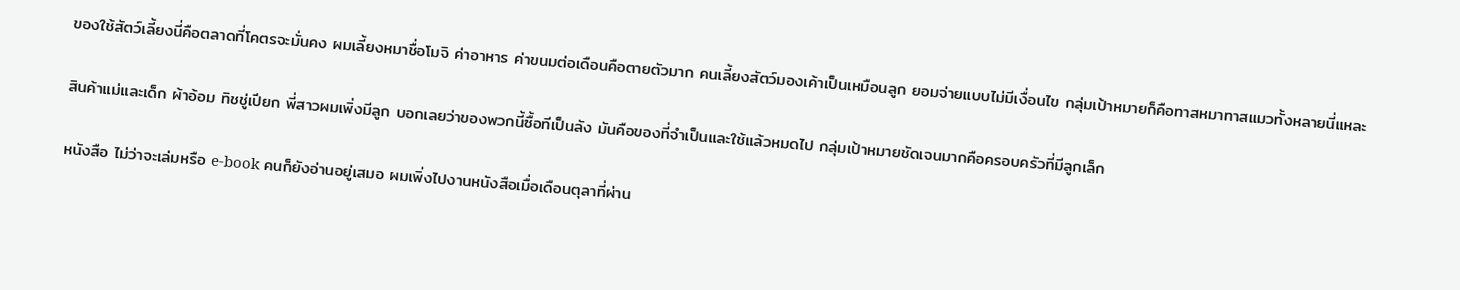ของใช้สัตว์เลี้ยงนี่คือตลาดที่โคตรจะมั่นคง ผมเลี้ยงหมาชื่อโมจิ ค่าอาหาร ค่าขนมต่อเดือนคือตายตัวมาก คนเลี้ยงสัตว์มองเค้าเป็นเหมือนลูก ยอมจ่ายแบบไม่มีเงื่อนไข กลุ่มเป้าหมายก็คือทาสหมาทาสแมวทั้งหลายนี่แหละ

สินค้าแม่และเด็ก ผ้าอ้อม ทิชชู่เปียก พี่สาวผมเพิ่งมีลูก บอกเลยว่าของพวกนี้ซื้อทีเป็นลัง มันคือของที่จำเป็นและใช้แล้วหมดไป กลุ่มเป้าหมายชัดเจนมากคือครอบครัวที่มีลูกเล็ก

หนังสือ ไม่ว่าจะเล่มหรือ e-book คนก็ยังอ่านอยู่เสมอ ผมเพิ่งไปงานหนังสือเมื่อเดือนตุลาที่ผ่าน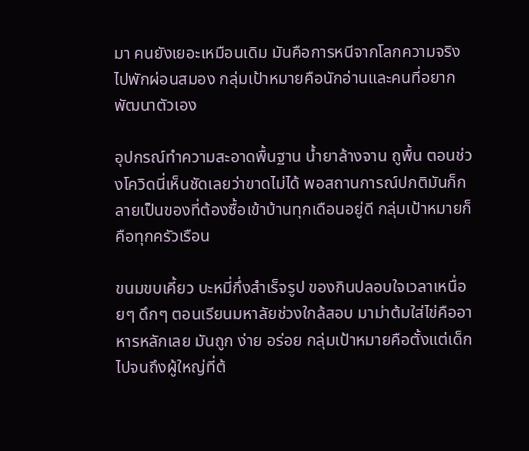มา คนยังเยอะเหมือนเดิม มันคือการหนีจากโลกความจริงไปพักผ่อนสมอง กลุ่มเป้าหมายคือนักอ่านและคนที่อยากพัฒนาตัวเอง

อุปกรณ์ทำความสะอาดพื้นฐาน น้ำยาล้างจาน ถูพื้น ตอนช่วงโควิดนี่เห็นชัดเลยว่าขาดไม่ได้ พอสถานการณ์ปกติมันก็กลายเป็นของที่ต้องซื้อเข้าบ้านทุกเดือนอยู่ดี กลุ่มเป้าหมายก็คือทุกครัวเรือน

ขนมขบเคี้ยว บะหมี่กึ่งสำเร็จรูป ของกินปลอบใจเวลาเหนื่อยๆ ดึกๆ ตอนเรียนมหาลัยช่วงใกล้สอบ มาม่าต้มใส่ไข่คืออาหารหลักเลย มันถูก ง่าย อร่อย กลุ่มเป้าหมายคือตั้งแต่เด็กไปจนถึงผู้ใหญ่ที่ต้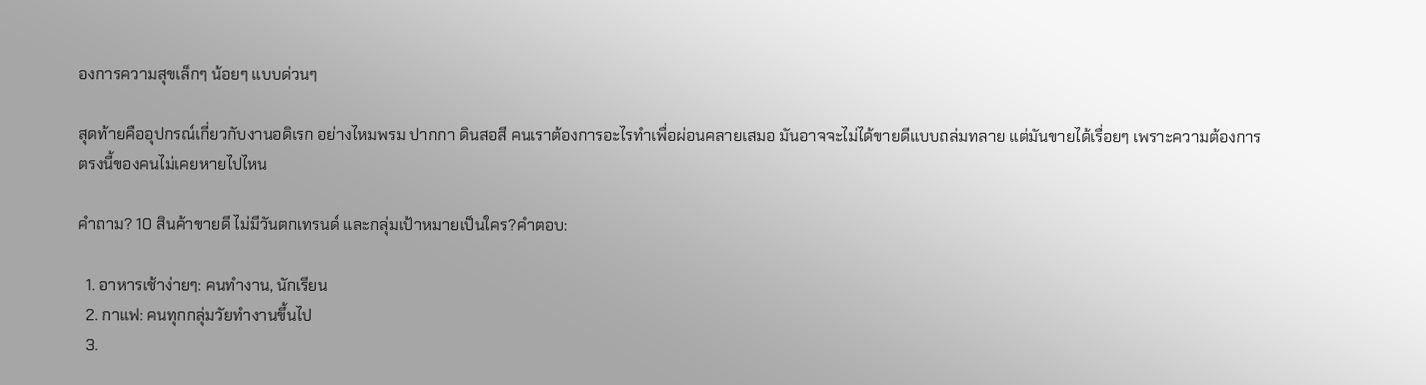องการความสุขเล็กๆ น้อยๆ แบบด่วนๆ

สุดท้ายคืออุปกรณ์เกี่ยวกับงานอดิเรก อย่างไหมพรม ปากกา ดินสอสี คนเราต้องการอะไรทำเพื่อผ่อนคลายเสมอ มันอาจจะไม่ได้ขายดีแบบถล่มทลาย แต่มันขายได้เรื่อยๆ เพราะความต้องการตรงนี้ของคนไม่เคยหายไปไหน

คำถาม? 10 สินค้าขายดี ไม่มีวันตกเทรนด์ และกลุ่มเป้าหมายเป็นใคร?คำตอบ:

  1. อาหารเช้าง่ายๆ: คนทำงาน, นักเรียน
  2. กาแฟ: คนทุกกลุ่มวัยทำงานขึ้นไป
  3.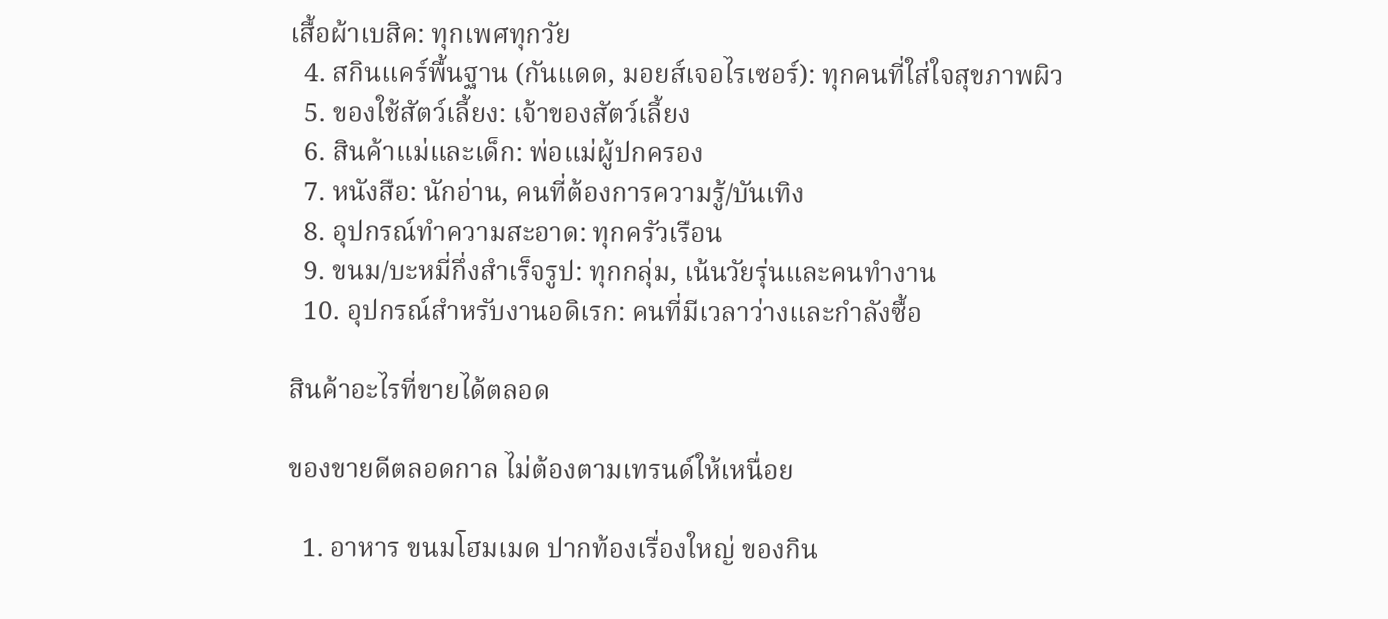เสื้อผ้าเบสิค: ทุกเพศทุกวัย
  4. สกินแคร์พื้นฐาน (กันแดด, มอยส์เจอไรเซอร์): ทุกคนที่ใส่ใจสุขภาพผิว
  5. ของใช้สัตว์เลี้ยง: เจ้าของสัตว์เลี้ยง
  6. สินค้าแม่และเด็ก: พ่อแม่ผู้ปกครอง
  7. หนังสือ: นักอ่าน, คนที่ต้องการความรู้/บันเทิง
  8. อุปกรณ์ทำความสะอาด: ทุกครัวเรือน
  9. ขนม/บะหมี่กึ่งสำเร็จรูป: ทุกกลุ่ม, เน้นวัยรุ่นและคนทำงาน
  10. อุปกรณ์สำหรับงานอดิเรก: คนที่มีเวลาว่างและกำลังซื้อ

สินค้าอะไรที่ขายได้ตลอด

ของขายดีตลอดกาล ไม่ต้องตามเทรนด์ให้เหนื่อย

  1. อาหาร ขนมโฮมเมด ปากท้องเรื่องใหญ่ ของกิน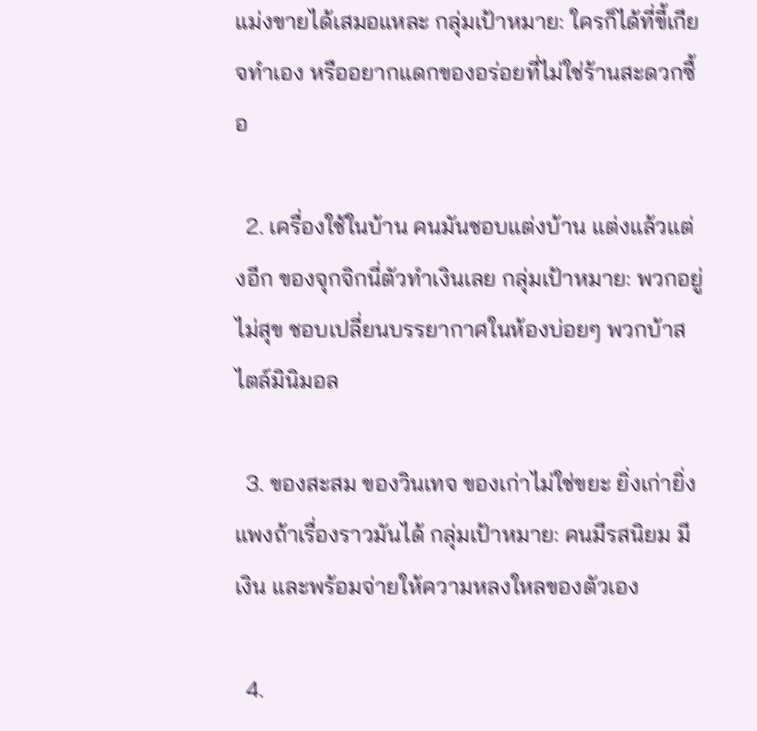แม่งขายได้เสมอแหละ กลุ่มเป้าหมาย: ใครก็ได้ที่ขี้เกียจทำเอง หรืออยากแดกของอร่อยที่ไม่ใช่ร้านสะดวกซื้อ

  2. เครื่องใช้ในบ้าน คนมันชอบแต่งบ้าน แต่งแล้วแต่งอีก ของจุกจิกนี่ตัวทำเงินเลย กลุ่มเป้าหมาย: พวกอยู่ไม่สุข ชอบเปลี่ยนบรรยากาศในห้องบ่อยๆ พวกบ้าสไตล์มินิมอล

  3. ของสะสม ของวินเทจ ของเก่าไม่ใช่ขยะ ยิ่งเก่ายิ่งแพงถ้าเรื่องราวมันได้ กลุ่มเป้าหมาย: คนมีรสนิยม มีเงิน และพร้อมจ่ายให้ความหลงใหลของตัวเอง

  4.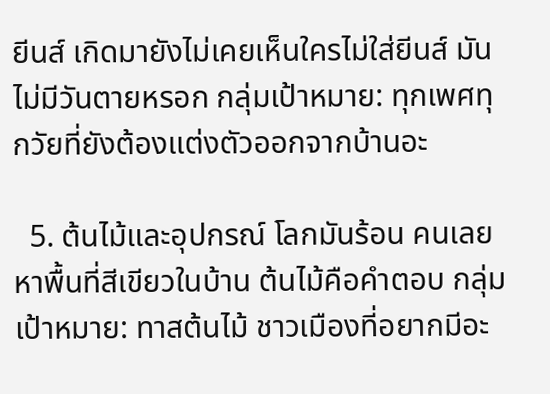ยีนส์ เกิดมายังไม่เคยเห็นใครไม่ใส่ยีนส์ มันไม่มีวันตายหรอก กลุ่มเป้าหมาย: ทุกเพศทุกวัยที่ยังต้องแต่งตัวออกจากบ้านอะ

  5. ต้นไม้และอุปกรณ์ โลกมันร้อน คนเลยหาพื้นที่สีเขียวในบ้าน ต้นไม้คือคำตอบ กลุ่มเป้าหมาย: ทาสต้นไม้ ชาวเมืองที่อยากมีอะ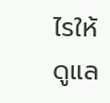ไรให้ดูแล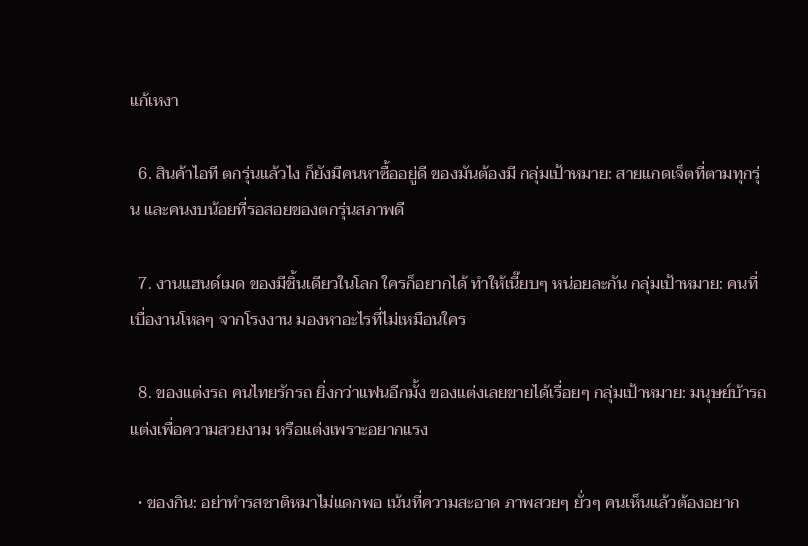แก้เหงา

  6. สินค้าไอที ตกรุ่นแล้วไง ก็ยังมีคนหาซื้ออยู่ดี ของมันต้องมี กลุ่มเป้าหมาย: สายแกดเจ็ตที่ตามทุกรุ่น และคนงบน้อยที่รอสอยของตกรุ่นสภาพดี

  7. งานแฮนด์เมด ของมีชิ้นเดียวในโลก ใครก็อยากได้ ทำให้เนี๊ยบๆ หน่อยละกัน กลุ่มเป้าหมาย: คนที่เบื่องานโหลๆ จากโรงงาน มองหาอะไรที่ไม่เหมือนใคร

  8. ของแต่งรถ คนไทยรักรถ ยิ่งกว่าแฟนอีกมั้ง ของแต่งเลยขายได้เรื่อยๆ กลุ่มเป้าหมาย: มนุษย์บ้ารถ แต่งเพื่อความสวยงาม หรือแต่งเพราะอยากแรง

  • ของกิน: อย่าทำรสชาติหมาไม่แดกพอ เน้นที่ความสะอาด ภาพสวยๆ ยั่วๆ คนเห็นแล้วต้องอยาก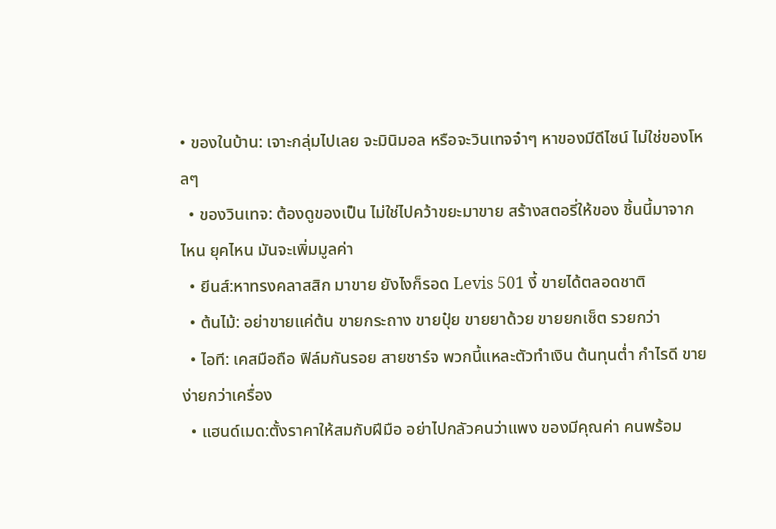• ของในบ้าน: เจาะกลุ่มไปเลย จะมินิมอล หรือจะวินเทจจ๋าๆ หาของมีดีไซน์ ไม่ใช่ของโหลๆ
  • ของวินเทจ: ต้องดูของเป็น ไม่ใช่ไปคว้าขยะมาขาย สร้างสตอรี่ให้ของ ชิ้นนี้มาจากไหน ยุคไหน มันจะเพิ่มมูลค่า
  • ยีนส์:หาทรงคลาสสิก มาขาย ยังไงก็รอด Levis 501 งี้ ขายได้ตลอดชาติ
  • ต้นไม้: อย่าขายแค่ต้น ขายกระถาง ขายปุ๋ย ขายยาด้วย ขายยกเซ็ต รวยกว่า
  • ไอที: เคสมือถือ ฟิล์มกันรอย สายชาร์จ พวกนี้แหละตัวทำเงิน ต้นทุนต่ำ กำไรดี ขายง่ายกว่าเครื่อง
  • แฮนด์เมด:ตั้งราคาให้สมกับฝีมือ อย่าไปกลัวคนว่าแพง ของมีคุณค่า คนพร้อม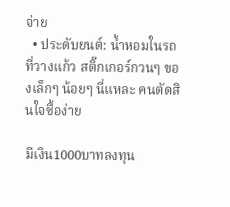จ่าย
  • ประดับยนต์: น้ำหอมในรถ ที่วางแก้ว สติ๊กเกอร์กวนๆ ของเล็กๆ น้อยๆ นี่แหละ คนตัดสินใจซื้อง่าย

มีเงิน1000บาทลงทุน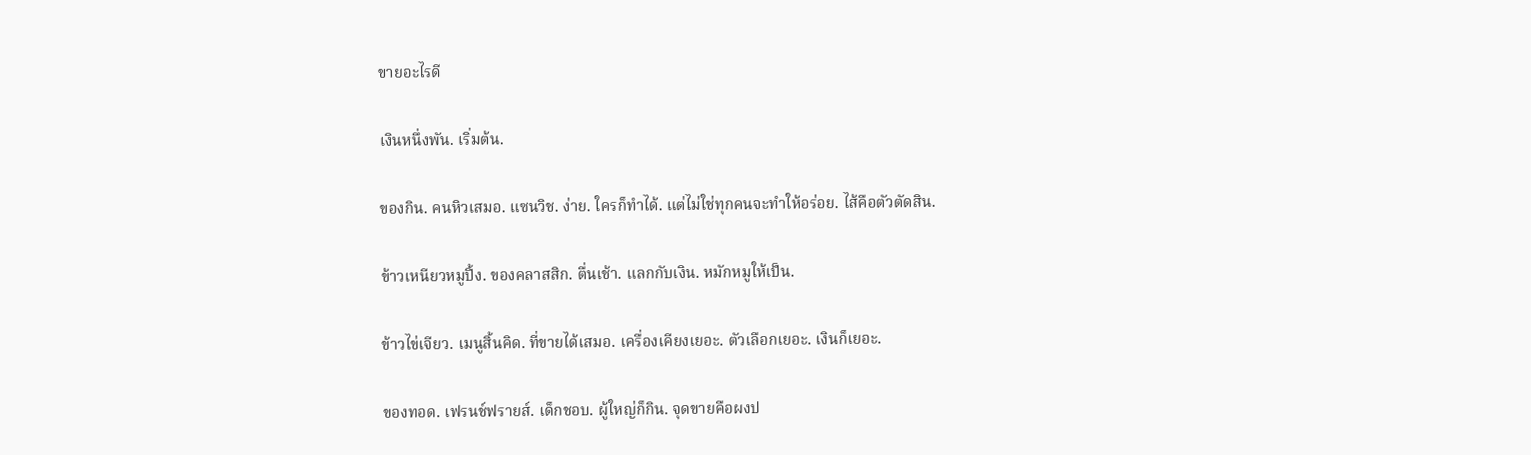ขายอะไรดี

เงินหนึ่งพัน. เริ่มต้น.

ของกิน. คนหิวเสมอ. แซนวิช. ง่าย. ใครก็ทำได้. แต่ไม่ใช่ทุกคนจะทำให้อร่อย. ไส้คือตัวตัดสิน.

ข้าวเหนียวหมูปิ้ง. ของคลาสสิก. ตื่นเช้า. แลกกับเงิน. หมักหมูให้เป็น.

ข้าวไข่เจียว. เมนูสิ้นคิด. ที่ขายได้เสมอ. เครื่องเคียงเยอะ. ตัวเลือกเยอะ. เงินก็เยอะ.

ของทอด. เฟรนช์ฟรายส์. เด็กชอบ. ผู้ใหญ่ก็กิน. จุดขายคือผงป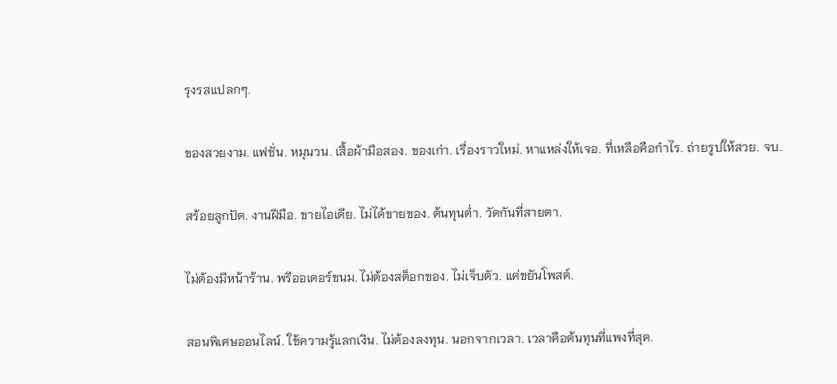รุงรสแปลกๆ.

ของสวยงาม. แฟชั่น. หมุนวน. เสื้อผ้ามือสอง. ของเก่า. เรื่องราวใหม่. หาแหล่งให้เจอ. ที่เหลือคือกำไร. ถ่ายรูปให้สวย. จบ.

สร้อยลูกปัด. งานฝีมือ. ขายไอเดีย. ไม่ได้ขายของ. ต้นทุนต่ำ. วัดกันที่สายตา.

ไม่ต้องมีหน้าร้าน. พรีออเดอร์ขนม. ไม่ต้องสต็อกของ. ไม่เจ็บตัว. แค่ขยันโพสต์.

สอนพิเศษออนไลน์. ใช้ความรู้แลกเงิน. ไม่ต้องลงทุน. นอกจากเวลา. เวลาคือต้นทุนที่แพงที่สุด.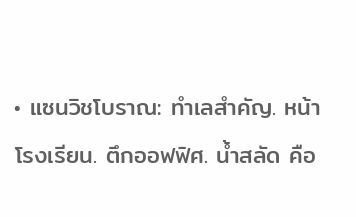• แซนวิชโบราณ: ทำเลสำคัญ. หน้าโรงเรียน. ตึกออฟฟิศ. น้ำสลัด คือ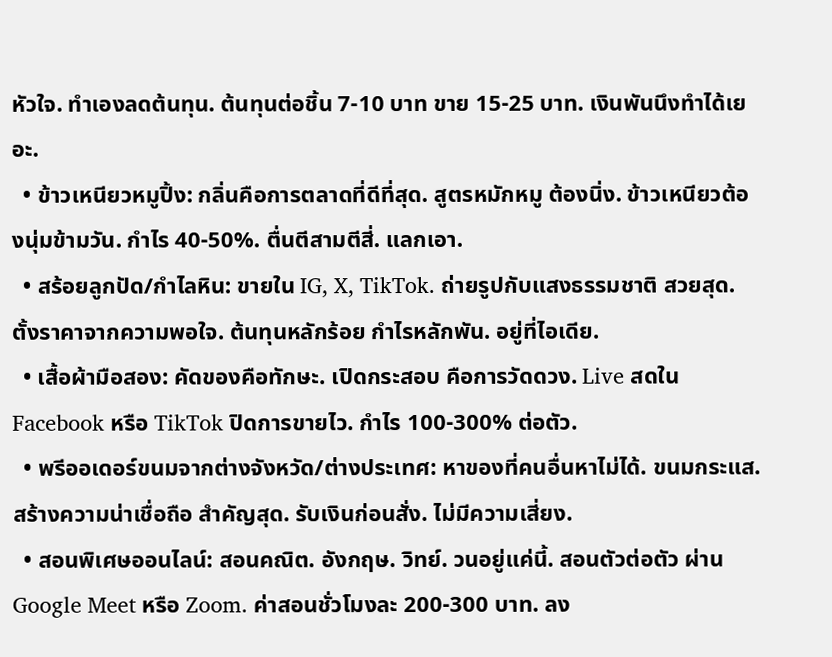หัวใจ. ทำเองลดต้นทุน. ต้นทุนต่อชิ้น 7-10 บาท ขาย 15-25 บาท. เงินพันนึงทำได้เยอะ.
  • ข้าวเหนียวหมูปิ้ง: กลิ่นคือการตลาดที่ดีที่สุด. สูตรหมักหมู ต้องนิ่ง. ข้าวเหนียวต้องนุ่มข้ามวัน. กำไร 40-50%. ตื่นตีสามตีสี่. แลกเอา.
  • สร้อยลูกปัด/กำไลหิน: ขายใน IG, X, TikTok. ถ่ายรูปกับแสงธรรมชาติ สวยสุด. ตั้งราคาจากความพอใจ. ต้นทุนหลักร้อย กำไรหลักพัน. อยู่ที่ไอเดีย.
  • เสื้อผ้ามือสอง: คัดของคือทักษะ. เปิดกระสอบ คือการวัดดวง. Live สดใน Facebook หรือ TikTok ปิดการขายไว. กำไร 100-300% ต่อตัว.
  • พรีออเดอร์ขนมจากต่างจังหวัด/ต่างประเทศ: หาของที่คนอื่นหาไม่ได้. ขนมกระแส. สร้างความน่าเชื่อถือ สำคัญสุด. รับเงินก่อนสั่ง. ไม่มีความเสี่ยง.
  • สอนพิเศษออนไลน์: สอนคณิต. อังกฤษ. วิทย์. วนอยู่แค่นี้. สอนตัวต่อตัว ผ่าน Google Meet หรือ Zoom. ค่าสอนชั่วโมงละ 200-300 บาท. ลง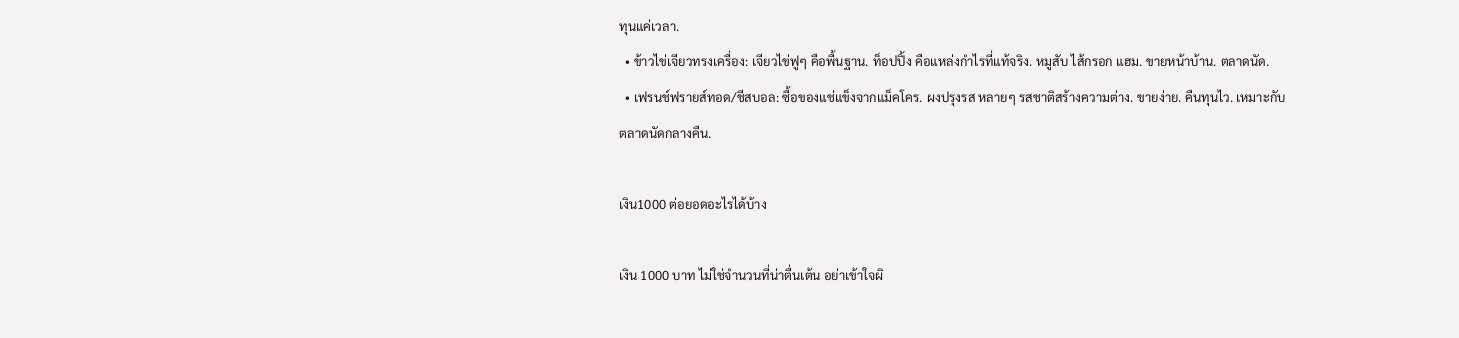ทุนแค่เวลา.
  • ข้าวไข่เจียวทรงเครื่อง: เจียวไข่ฟูๆ คือพื้นฐาน. ท็อปปิ้ง คือแหล่งกำไรที่แท้จริง. หมูสับ ไส้กรอก แฮม. ขายหน้าบ้าน. ตลาดนัด.
  • เฟรนช์ฟรายส์ทอด/ชีสบอล: ซื้อของแช่แข็งจากแม็คโคร. ผงปรุงรส หลายๆ รสชาติสร้างความต่าง. ขายง่าย. คืนทุนไว. เหมาะกับตลาดนัดกลางคืน.

เงิน1000 ต่อยอดอะไรได้บ้าง

เงิน 1000 บาท ไม่ใช่จำนวนที่น่าตื่นเต้น อย่าเข้าใจผิ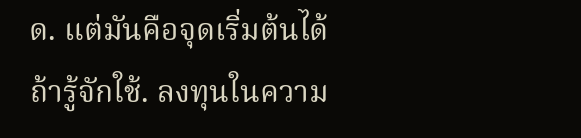ด. แต่มันคือจุดเริ่มต้นได้ ถ้ารู้จักใช้. ลงทุนในความ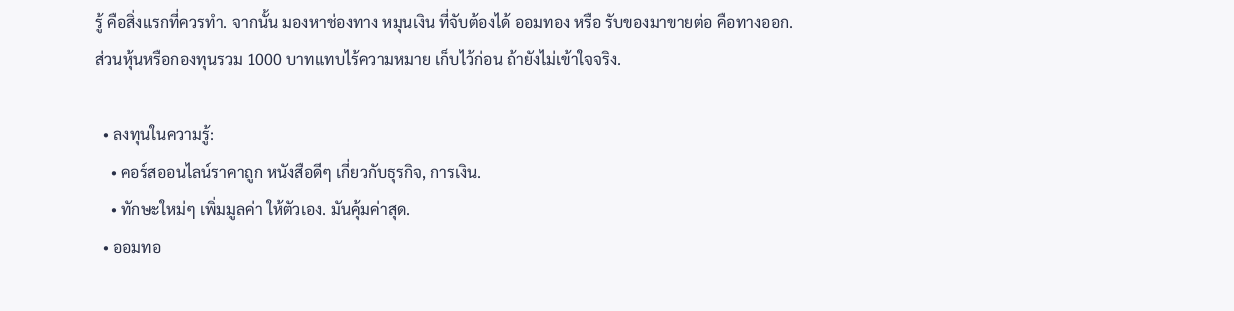รู้ คือสิ่งแรกที่ควรทำ. จากนั้น มองหาช่องทาง หมุนเงิน ที่จับต้องได้ ออมทอง หรือ รับของมาขายต่อ คือทางออก. ส่วนหุ้นหรือกองทุนรวม 1000 บาทแทบไร้ความหมาย เก็บไว้ก่อน ถ้ายังไม่เข้าใจจริง.

  • ลงทุนในความรู้:
    • คอร์สออนไลน์ราคาถูก หนังสือดีๆ เกี่ยวกับธุรกิจ, การเงิน.
    • ทักษะใหม่ๆ เพิ่มมูลค่า ให้ตัวเอง. มันคุ้มค่าสุด.
  • ออมทอ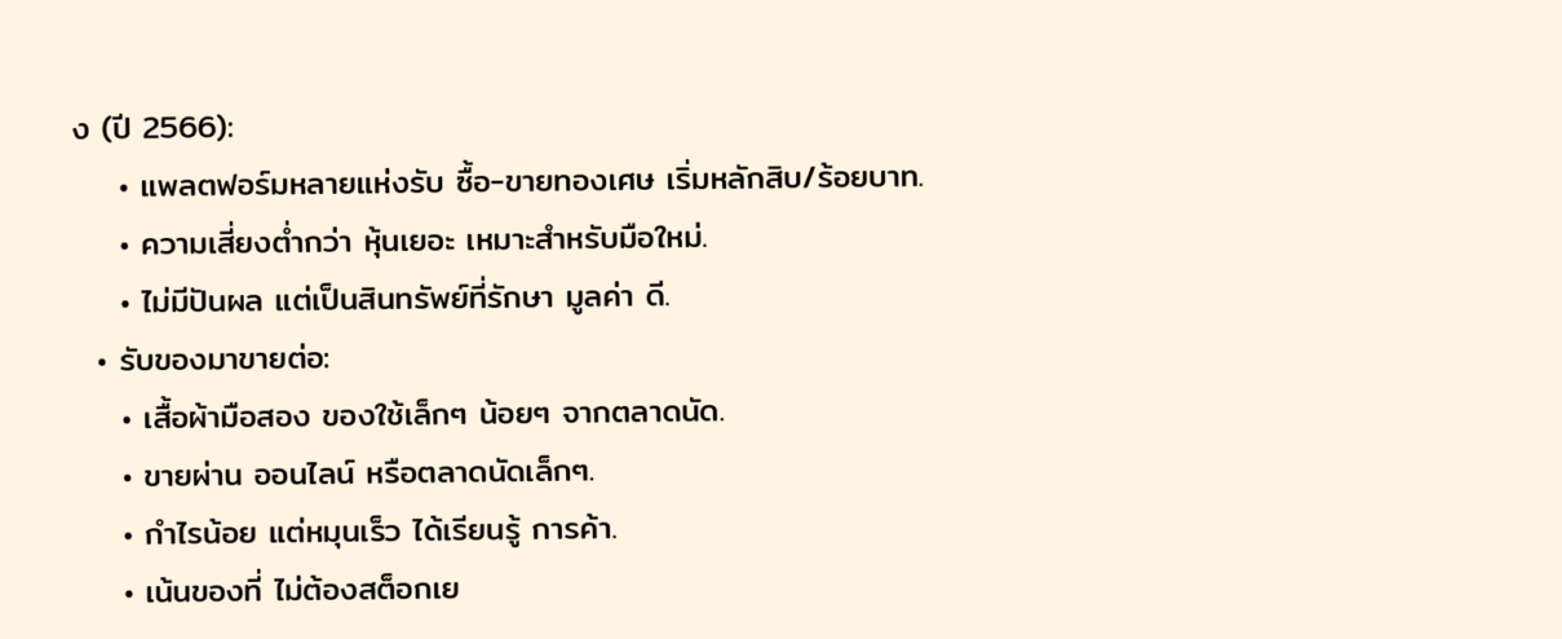ง (ปี 2566):
    • แพลตฟอร์มหลายแห่งรับ ซื้อ-ขายทองเศษ เริ่มหลักสิบ/ร้อยบาท.
    • ความเสี่ยงต่ำกว่า หุ้นเยอะ เหมาะสำหรับมือใหม่.
    • ไม่มีปันผล แต่เป็นสินทรัพย์ที่รักษา มูลค่า ดี.
  • รับของมาขายต่อ:
    • เสื้อผ้ามือสอง ของใช้เล็กๆ น้อยๆ จากตลาดนัด.
    • ขายผ่าน ออนไลน์ หรือตลาดนัดเล็กๆ.
    • กำไรน้อย แต่หมุนเร็ว ได้เรียนรู้ การค้า.
    • เน้นของที่ ไม่ต้องสต็อกเย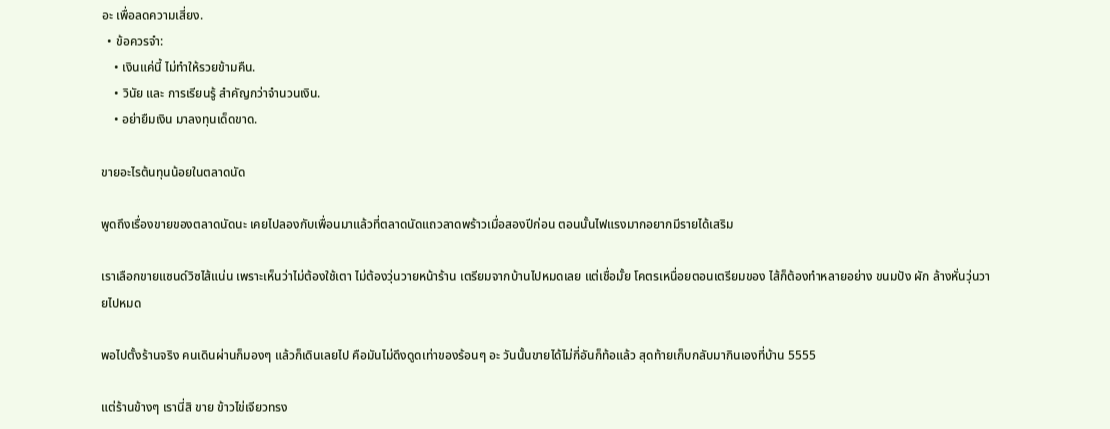อะ เพื่อลดความเสี่ยง.
  • ข้อควรจำ:
    • เงินแค่นี้ ไม่ทำให้รวยข้ามคืน.
    • วินัย และ การเรียนรู้ สำคัญกว่าจำนวนเงิน.
    • อย่ายืมเงิน มาลงทุนเด็ดขาด.

ขายอะไรต้นทุนน้อยในตลาดนัด

พูดถึงเรื่องขายของตลาดนัดนะ เคยไปลองกับเพื่อนมาแล้วที่ตลาดนัดแถวลาดพร้าวเมื่อสองปีก่อน ตอนนั้นไฟแรงมากอยากมีรายได้เสริม

เราเลือกขายแซนด์วิซไส้แน่น เพราะเห็นว่าไม่ต้องใช้เตา ไม่ต้องวุ่นวายหน้าร้าน เตรียมจากบ้านไปหมดเลย แต่เชื่อมั้ย โคตรเหนื่อยตอนเตรียมของ ไส้ก็ต้องทำหลายอย่าง ขนมปัง ผัก ล้างหั่นวุ่นวายไปหมด

พอไปตั้งร้านจริง คนเดินผ่านก็มองๆ แล้วก็เดินเลยไป คือมันไม่ดึงดูดเท่าของร้อนๆ อะ วันนั้นขายได้ไม่กี่อันก็ท้อแล้ว สุดท้ายเก็บกลับมากินเองที่บ้าน 5555

แต่ร้านข้างๆ เรานี่สิ ขาย ข้าวไข่เจียวทรง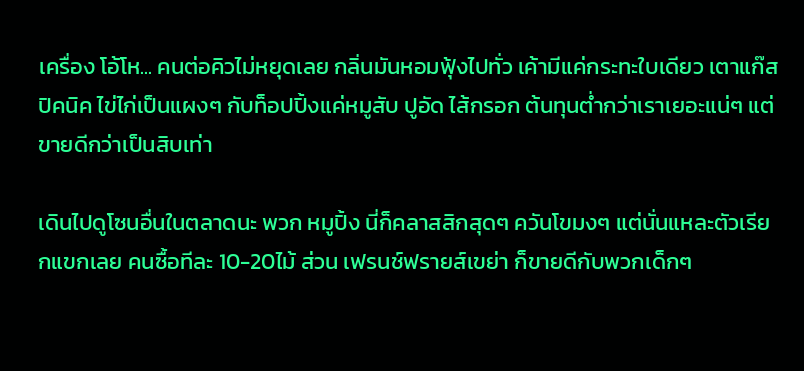เครื่อง โอ้โห... คนต่อคิวไม่หยุดเลย กลิ่นมันหอมฟุ้งไปทั่ว เค้ามีแค่กระทะใบเดียว เตาแก๊สปิคนิค ไข่ไก่เป็นแผงๆ กับท็อปปิ้งแค่หมูสับ ปูอัด ไส้กรอก ต้นทุนต่ำกว่าเราเยอะแน่ๆ แต่ขายดีกว่าเป็นสิบเท่า

เดินไปดูโซนอื่นในตลาดนะ พวก หมูปิ้ง นี่ก็คลาสสิกสุดๆ ควันโขมงๆ แต่นั่นแหละตัวเรียกแขกเลย คนซื้อทีละ 10-20ไม้ ส่วน เฟรนช์ฟรายส์เขย่า ก็ขายดีกับพวกเด็กๆ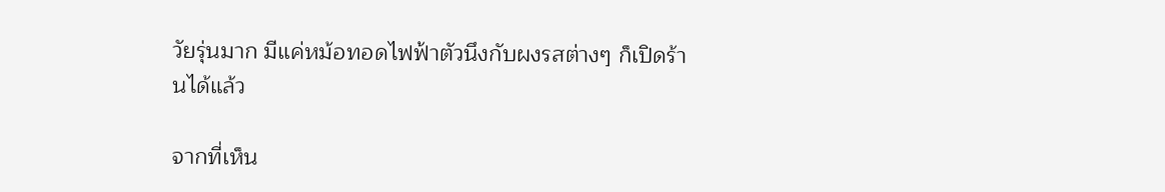วัยรุ่นมาก มีแค่หม้อทอดไฟฟ้าตัวนึงกับผงรสต่างๆ ก็เปิดร้านได้แล้ว

จากที่เห็น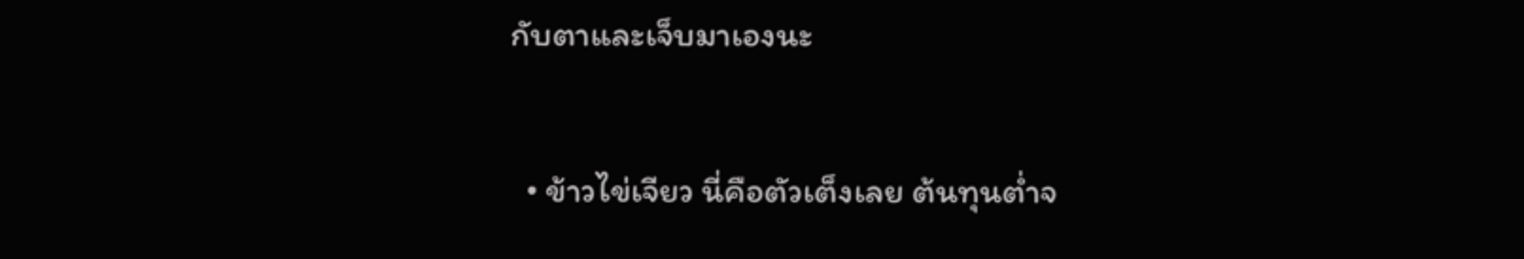กับตาและเจ็บมาเองนะ

  • ข้าวไข่เจียว นี่คือตัวเต็งเลย ต้นทุนต่ำจ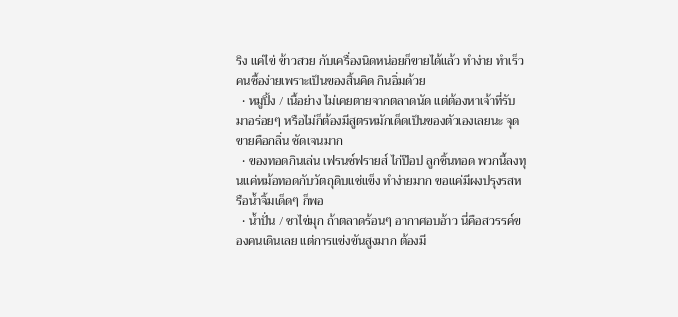ริง แค่ไข่ ข้าวสวย กับเครื่องนิดหน่อยก็ขายได้แล้ว ทำง่าย ทำเร็ว คนซื้อง่ายเพราะเป็นของสิ้นคิด กินอิ่มด้วย
  • หมูปิ้ง / เนื้อย่าง ไม่เคยตายจากตลาดนัด แต่ต้องหาเจ้าที่รับมาอร่อยๆ หรือไม่ก็ต้องมีสูตรหมักเด็ดเป็นของตัวเองเลยนะ จุดขายคือกลิ่น ชัดเจนมาก
  • ของทอดกินเล่น เฟรนช์ฟรายส์ ไก่ป๊อป ลูกชิ้นทอด พวกนี้ลงทุนแค่หม้อทอดกับวัตถุดิบแช่แข็ง ทำง่ายมาก ขอแค่มีผงปรุงรสหรือน้ำจิ้มเด็ดๆ ก็พอ
  • น้ำปั่น / ชาไข่มุก ถ้าตลาดร้อนๆ อากาศอบอ้าว นี่คือสวรรค์ของคนเดินเลย แต่การแข่งขันสูงมาก ต้องมี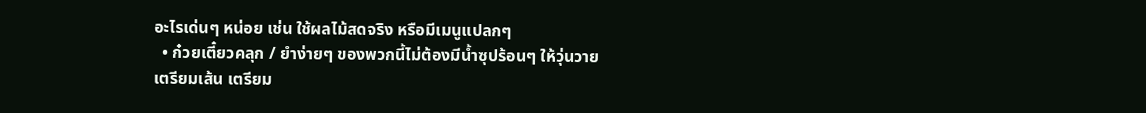อะไรเด่นๆ หน่อย เช่น ใช้ผลไม้สดจริง หรือมีเมนูแปลกๆ
  • ก๋วยเตี๋ยวคลุก / ยำง่ายๆ ของพวกนี้ไม่ต้องมีน้ำซุปร้อนๆ ให้วุ่นวาย เตรียมเส้น เตรียม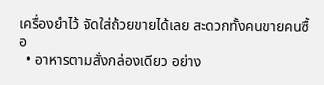เครื่องยำไว้ จัดใส่ถ้วยขายได้เลย สะดวกทั้งคนขายคนซื้อ
  • อาหารตามสั่งกล่องเดียว อย่าง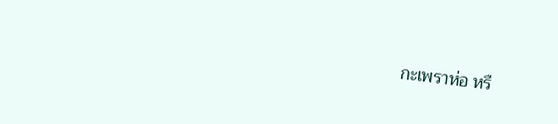กะเพราห่อ หรื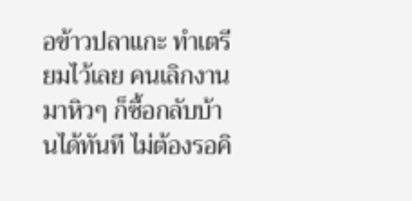อข้าวปลาแกะ ทำเตรียมไว้เลย คนเลิกงานมาหิวๆ ก็ซื้อกลับบ้านได้ทันที ไม่ต้องรอคิ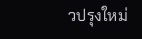วปรุงใหม่